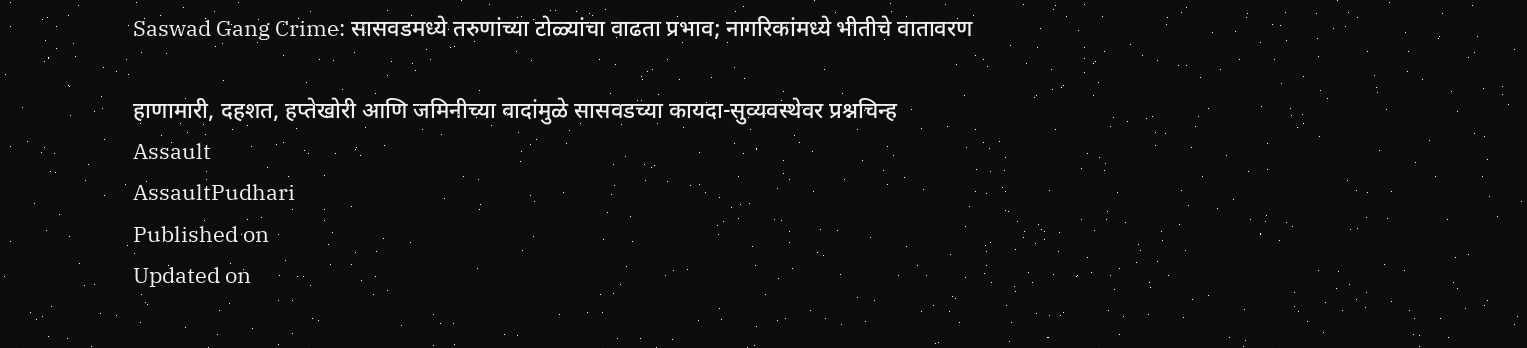Saswad Gang Crime: सासवडमध्ये तरुणांच्या टोळ्यांचा वाढता प्रभाव; नागरिकांमध्ये भीतीचे वातावरण

हाणामारी, दहशत, हप्तेखोरी आणि जमिनीच्या वादांमुळे सासवडच्या कायदा-सुव्यवस्थेवर प्रश्नचिन्ह
Assault
AssaultPudhari
Published on
Updated on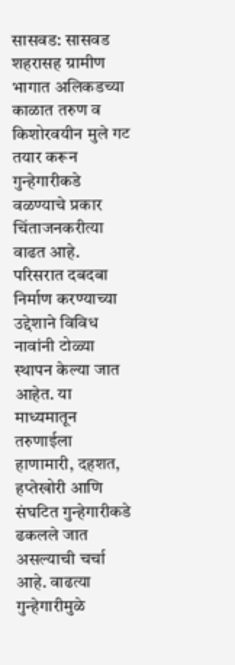सासवड: सासवड शहरासह ग्रामीण भागात अलिकडच्या काळात तरुण व किशोरवयीन मुले गट तयार करून गुन्हेगारीकडे वळण्याचे प्रकार चिंताजनकरीत्या वाढत आहे. परिसरात दबदबा निर्माण करण्याच्या उद्देशाने विविध नावांनी टोळ्या स्थापन केल्या जात आहेत. या माध्यमातून तरुणाईला हाणामारी, दहशत, हप्तेखोरी आणि संघटित गुन्हेगारीकडे ढकलले जात असल्याची चर्चा आहे. वाढत्या गुन्हेगारीमुळे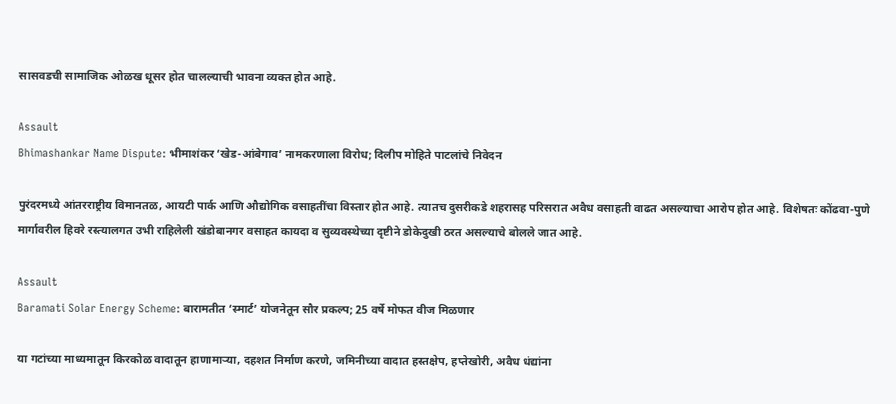सासवडची सामाजिक ओळख धूसर होत चालल्याची भावना व्यक्त होत आहे.

Assault
Bhimashankar Name Dispute: भीमाशंकर ‘खेड-आंबेगाव’ नामकरणाला विरोध; दिलीप मोहिते पाटलांचे निवेदन

पुरंदरमध्ये आंतरराष्ट्रीय विमानतळ, आयटी पार्क आणि औद्योगिक वसाहतींचा विस्तार होत आहे. त्यातच दुसरीकडे शहरासह परिसरात अवैध वसाहती वाढत असल्याचा आरोप होत आहे. विशेषतः कोंढवा-पुणे मार्गावरील हिवरे रस्त्यालगत उभी राहिलेली खंडोबानगर वसाहत कायदा व सुव्यवस्थेच्या दृष्टीने डोकेदुखी ठरत असल्याचे बोलले जात आहे.

Assault
Baramati Solar Energy Scheme: बारामतीत ‘स्मार्ट’ योजनेतून सौर प्रकल्प; 25 वर्षे मोफत वीज मिळणार

या गटांच्या माध्यमातून किरकोळ वादातून हाणामाऱ्या, दहशत निर्माण करणे, जमिनीच्या वादात हस्तक्षेप, हप्तेखोरी, अवैध धंद्यांना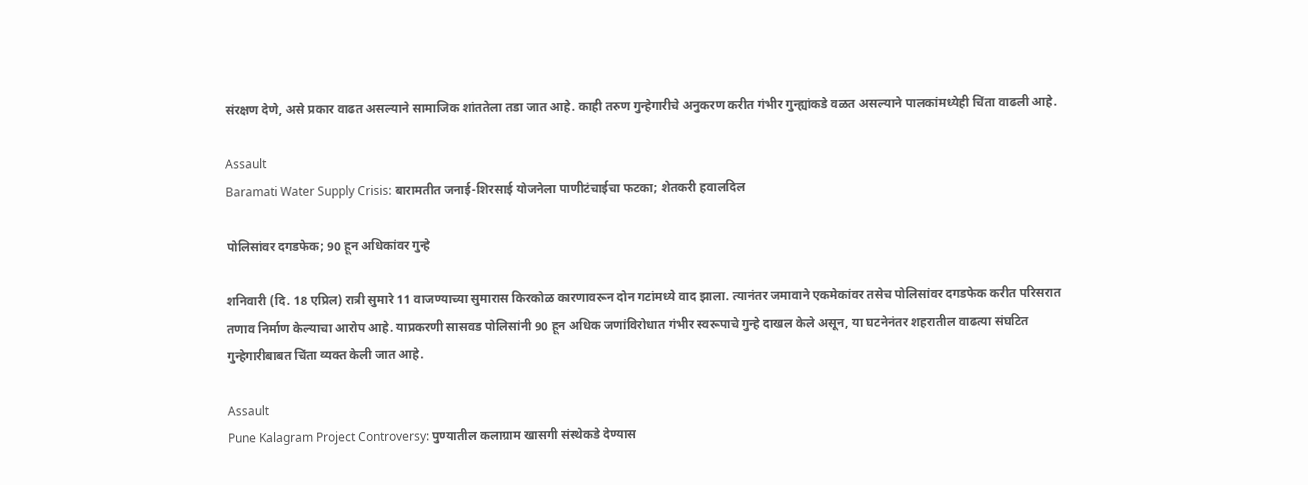संरक्षण देणे, असे प्रकार वाढत असल्याने सामाजिक शांततेला तडा जात आहे. काही तरुण गुन्हेगारीचे अनुकरण करीत गंभीर गुन्ह्यांकडे वळत असल्याने पालकांमध्येही चिंता वाढली आहे.

Assault
Baramati Water Supply Crisis: बारामतीत जनाई-शिरसाई योजनेला पाणीटंचाईचा फटका; शेतकरी हवालदिल

पोलिसांवर दगडफेक; 90 हून अधिकांवर गुन्हे

शनिवारी (दि. 18 एप्रिल) रात्री सुमारे 11 वाजण्याच्या सुमारास किरकोळ कारणावरून दोन गटांमध्ये वाद झाला. त्यानंतर जमावाने एकमेकांवर तसेच पोलिसांवर दगडफेक करीत परिसरात तणाव निर्माण केल्याचा आरोप आहे. याप्रकरणी सासवड पोलिसांनी 90 हून अधिक जणांविरोधात गंभीर स्वरूपाचे गुन्हे दाखल केले असून, या घटनेनंतर शहरातील वाढत्या संघटित गुन्हेगारीबाबत चिंता व्यक्त केली जात आहे.

Assault
Pune Kalagram Project Controversy: पुण्यातील कलाग्राम खासगी संस्थेकडे देण्यास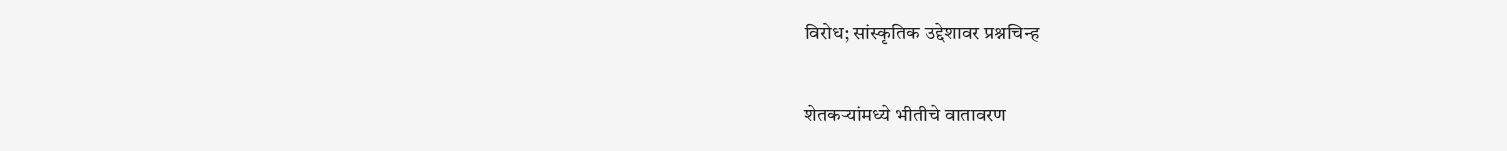विरोध; सांस्कृतिक उद्देशावर प्रश्नचिन्ह

शेतकऱ्यांमध्ये भीतीचे वातावरण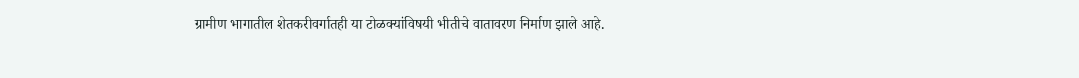ग्रामीण भागातील शेतकरीवर्गातही या टोळक्यांविषयी भीतीचे वातावरण निर्माण झाले आहे.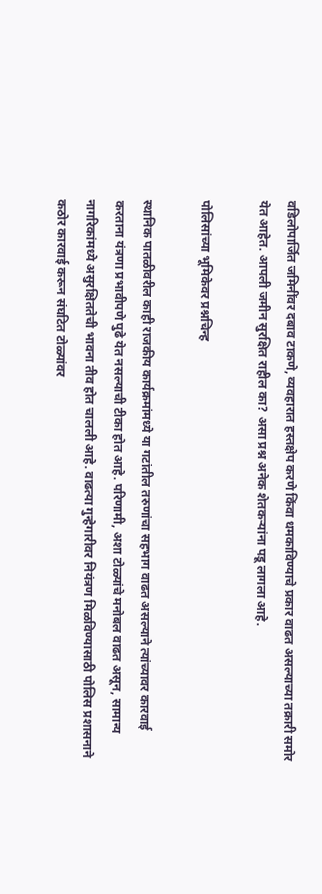वडिलोपार्जित जमिनींवर दबाव टाकणे, व्यवहारात हस्तक्षेप करणे किंवा धमकाविण्याचे प्रकार वाढत असल्याच्या तक्रारी समोर येत आहेत. आपली जमीन सुरक्षित राहील का? असा प्रश्न अनेक शेतकऱ्यांना पडू लागला आहे.

पोलिसांच्या भूमिकेवर प्रश्नचिन्ह

स्थानिक पातळीवरील काही राजकीय कार्यक्रमांमध्ये या गटांतील तरुणांचा सहभाग वाढत असल्याने त्यांच्यावर कारवाई करताना यंत्रणा प्रभावीपणे पुढे येत नसल्याची टीका होत आहे. परिणामी, अशा टोळ्यांचे मनोबल वाढत असून, सामान्य नागरिकांमध्ये असुरक्षिततेची भावना तीव होत चालली आहे. वाढत्या गुन्हेगारीवर नियंत्रण मिळविण्यासाठी पोलिस प्रशासनाने कठोर कारवाई करून संघटित टोळ्यांवर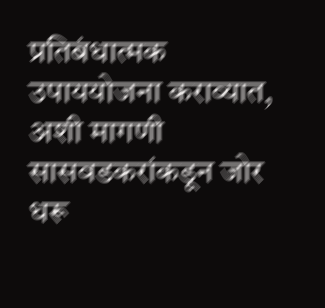प्रतिबंधात्मक उपाययोजना कराव्यात, अशी मागणी सासवडकरांकडून जोर धरू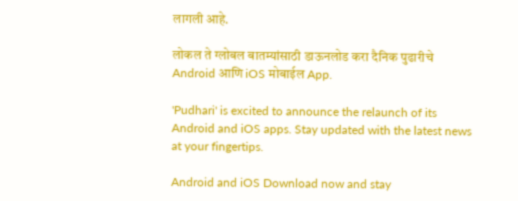लागली आहे.

लोकल ते ग्लोबल बातम्यांसाठी डाऊनलोड करा दैनिक पुढारीचे Android आणि iOS मोबाईल App.

'Pudhari' is excited to announce the relaunch of its Android and iOS apps. Stay updated with the latest news at your fingertips.

Android and iOS Download now and stay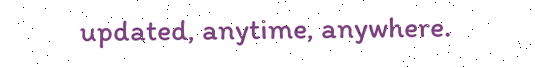updated, anytime, anywhere.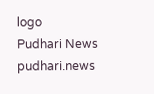logo
Pudhari News
pudhari.news